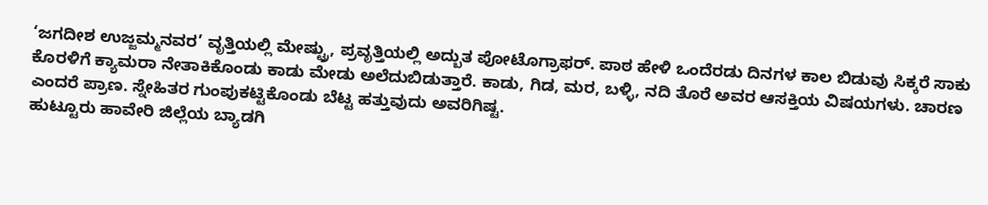‘ಜಗದೀಶ ಉಜ್ಜಮ್ಮನವರ’ ವೃತ್ತಿಯಲ್ಲಿ ಮೇಷ್ಟ್ರು, ಪ್ರವೃತ್ತಿಯಲ್ಲಿ ಅದ್ಬುತ ಪೋಟೊಗ್ರಾಫರ್. ಪಾಠ ಹೇಳಿ ಒಂದೆರಡು ದಿನಗಳ ಕಾಲ ಬಿಡುವು ಸಿಕ್ಕರೆ ಸಾಕು ಕೊರಳಿಗೆ ಕ್ಯಾಮರಾ ನೇತಾಕಿಕೊಂಡು ಕಾಡು ಮೇಡು ಅಲೆದುಬಿಡುತ್ತಾರೆ. ಕಾಡು, ಗಿಡ, ಮರ, ಬಳ್ಳಿ, ನದಿ ತೊರೆ ಅವರ ಆಸಕ್ತಿಯ ವಿಷಯಗಳು. ಚಾರಣ ಎಂದರೆ ಪ್ರಾಣ. ಸ್ನೇಹಿತರ ಗುಂಪುಕಟ್ಟಿಕೊಂಡು ಬೆಟ್ಟ ಹತ್ತುವುದು ಅವರಿಗಿಷ್ಟ.
ಹುಟ್ಟೂರು ಹಾವೇರಿ ಜಿಲ್ಲೆಯ ಬ್ಯಾಡಗಿ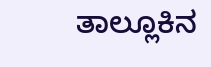ತಾಲ್ಲೂಕಿನ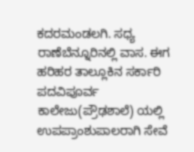ಕದರಮಂಡಲಗಿ. ಸಧ್ಯ ರಾಣೆಬೆನ್ನೂರಿನಲ್ಲಿ ವಾಸ. ಈಗ ಹರಿಹರ ತಾಲ್ಲೂಕಿನ ಸರ್ಕಾರಿ ಪದವಿಪೂರ್ವ ಕಾಲೇಜು(ಪ್ರೌಢಶಾಲೆ) ಯಲ್ಲಿ ಉಪಪ್ರಾಂಶುಪಾಲರಾಗಿ ಸೇವೆ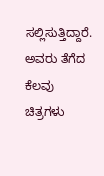ಸಲ್ಲಿಸುತ್ತಿದ್ದಾರೆ.
ಅವರು ತೆಗೆದ ಕೆಲವು ಚಿತ್ರಗಳು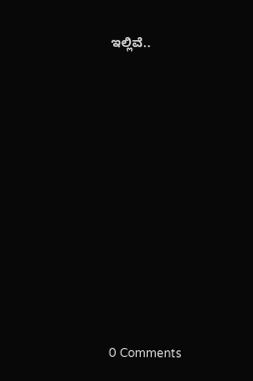ಇಲ್ಲಿವೆ..















0 Comments